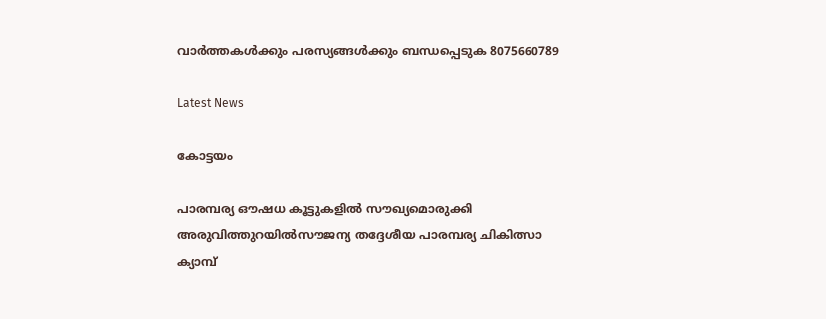വാർത്തകൾക്കും പരസ്യങ്ങൾക്കും ബന്ധപ്പെടുക 8075660789

Latest News

കോട്ടയം

പാരമ്പര്യ ഔഷധ കൂട്ടുകളിൽ സൗഖ്യമൊരുക്കി അരുവിത്തുറയിൽസൗജന്യ തദ്ദേശീയ പാരമ്പര്യ ചികിത്സാ ക്യാമ്പ്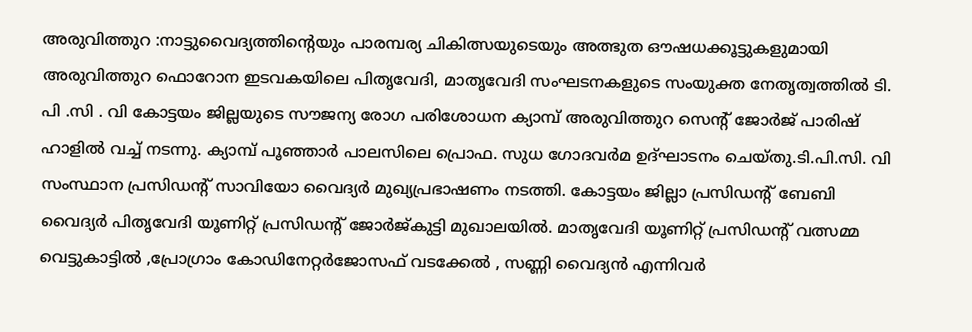അരുവിത്തുറ :നാട്ടുവൈദ്യത്തിന്റെയും പാരമ്പര്യ ചികിത്സയുടെയും അത്ഭുത ഔഷധക്കൂട്ടുകളുമായി അരുവിത്തുറ ഫൊറോന ഇടവകയിലെ പിതൃവേദി, മാതൃവേദി സംഘടനകളുടെ സംയുക്ത നേതൃത്വത്തിൽ ടി. പി .സി . വി കോട്ടയം ജില്ലയുടെ സൗജന്യ രോഗ പരിശോധന ക്യാമ്പ് അരുവിത്തുറ സെന്റ് ജോർജ് പാരിഷ് ഹാളിൽ വച്ച് നടന്നു. ക്യാമ്പ് പൂഞ്ഞാർ പാലസിലെ പ്രൊഫ. സുധ ഗോദവർമ ഉദ്ഘാടനം ചെയ്തു.ടി.പി.സി. വി സംസ്ഥാന പ്രസിഡന്റ് സാവിയോ വൈദ്യർ മുഖ്യപ്രഭാഷണം നടത്തി. കോട്ടയം ജില്ലാ പ്രസിഡൻ്റ് ബേബി വൈദ്യർ പിതൃവേദി യൂണിറ്റ് പ്രസിഡൻ്റ് ജോർജ്കുട്ടി മുഖാലയിൽ. മാതൃവേദി യൂണിറ്റ് പ്രസിഡൻ്റ് വത്സമ്മ വെട്ടുകാട്ടിൽ ,പ്രോഗ്രാം കോഡിനേറ്റർജോസഫ് വടക്കേൽ , സണ്ണി വൈദ്യൻ എന്നിവർ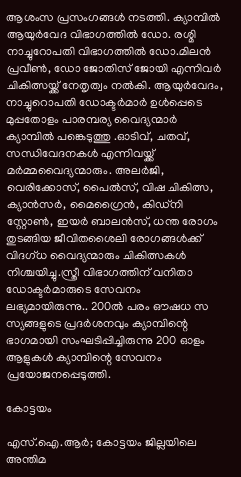ആശംസ പ്രസംഗങ്ങൾ നടത്തി. ക്യാമ്പിൽ ആയുർവേദ വിഭാഗത്തിൽ ഡോ. രശ്മി നാച്ചുറോപതി വിഭാഗത്തിൽ ഡോ.മിലൻ പ്രവീൺ, ഡോ ജോതിസ് ജോയി എന്നിവർ ചികിത്സയ്ക്ക് നേതൃത്വം നൽകി. ആയുർവേദം, നാച്ചുറൊപതി ഡോക്ടർമാർ ഉൾപ്പെടെ മുപ്പതോളം പാരമ്പര്യ വൈദ്യന്മാർ ക്യാമ്പിൽ പങ്കെടുത്തു .ഓടിവ്, ചതവ്, സന്ധിവേദനകൾ എന്നിവയ്ക്ക് മർമ്മവൈദ്യന്മാരും. അലർജി, വെരിക്കോസ്, പൈൽസ്, വിഷ ചികിത്സ, ക്യാൻസർ, മൈഗ്രൈൻ, കിഡ്നി സ്റ്റോൺ, ഇയർ ബാലൻസ്, ധന്ത രോഗം തുടങ്ങിയ ജീവിതശൈലി രോഗങ്ങൾക്ക് വിദഗ്ധ വൈദ്യന്മാരും ചികിത്സകൾ നിശ്ചയിച്ചു.സ്ത്രീ വിഭാഗത്തിന് വനിതാ ഡോക്ടർമാരുടെ സേവനം ലഭ്യമായിരുന്നു.. 200ൽ പരം ഔഷധ സ സ്യങ്ങളുടെ പ്രദർശനവും ക്യാമ്പിന്റെ ഭാഗമായി സംഘടിപ്പിച്ചിരുന്നു 200 ഓളം ആളുകൾ ക്യാമ്പിന്റെ സേവനം പ്രയോജനപ്പെടുത്തി.

കോട്ടയം

എസ്.ഐ.ആര്‍; കോട്ടയം ജില്ലയിലെ അന്തിമ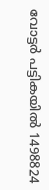വോട്ടര്‍ പട്ടികയില്‍ 1498824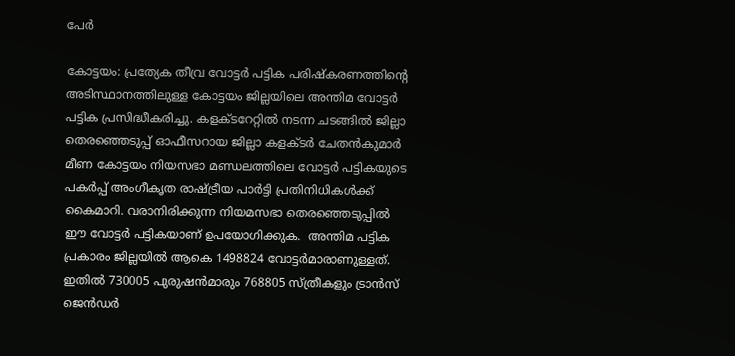പേര്‍

കോട്ടയം: പ്രത്യേക തീവ്ര വോട്ടര്‍ പട്ടിക പരിഷ്‌കരണത്തിന്റെ അടിസ്ഥാനത്തിലുള്ള കോട്ടയം ജില്ലയിലെ അന്തിമ വോട്ടര്‍ പട്ടിക പ്രസിദ്ധീകരിച്ചു. കളക്ടറേറ്റില്‍ നടന്ന ചടങ്ങില്‍ ജില്ലാ തെരഞ്ഞെടുപ്പ് ഓഫീസറായ ജില്ലാ കളക്ടര്‍ ചേതന്‍കുമാര്‍ മീണ കോട്ടയം നിയസഭാ മണ്ഡലത്തിലെ വോട്ടര്‍ പട്ടികയുടെ പകര്‍പ്പ് അംഗീകൃത രാഷ്ട്രീയ പാര്‍ട്ടി പ്രതിനിധികള്‍ക്ക് കൈമാറി. വരാനിരിക്കുന്ന നിയമസഭാ തെരഞ്ഞെടുപ്പില്‍ ഈ വോട്ടര്‍ പട്ടികയാണ് ഉപയോഗിക്കുക.  അന്തിമ പട്ടിക പ്രകാരം ജില്ലയില്‍ ആകെ 1498824 വോട്ടര്‍മാരാണുള്ളത്. ഇതില്‍ 730005 പുരുഷന്‍മാരും 768805 സ്ത്രീകളും ട്രാന്‍സ് ജെന്‍ഡര്‍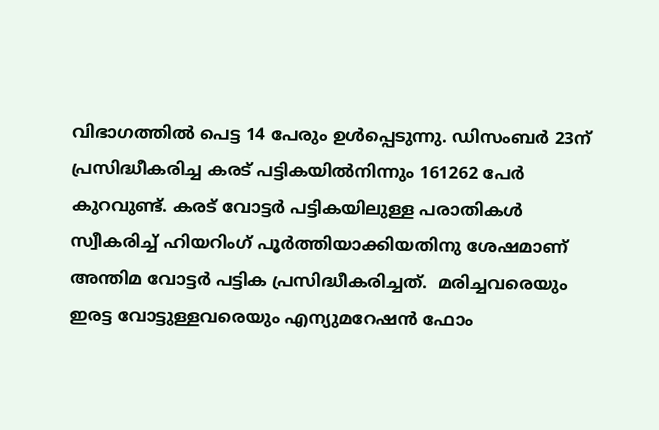വിഭാഗത്തില്‍ പെട്ട 14 പേരും ഉള്‍പ്പെടുന്നു. ഡിസംബര്‍ 23ന് പ്രസിദ്ധീകരിച്ച കരട് പട്ടികയില്‍നിന്നും 161262 പേര്‍ കുറവുണ്ട്. കരട് വോട്ടര്‍ പട്ടികയിലുള്ള പരാതികള്‍ സ്വീകരിച്ച് ഹിയറിംഗ് പൂര്‍ത്തിയാക്കിയതിനു ശേഷമാണ് അന്തിമ വോട്ടര്‍ പട്ടിക പ്രസിദ്ധീകരിച്ചത്.  മരിച്ചവരെയും ഇരട്ട വോട്ടുള്ളവരെയും എന്യുമറേഷന്‍ ഫോം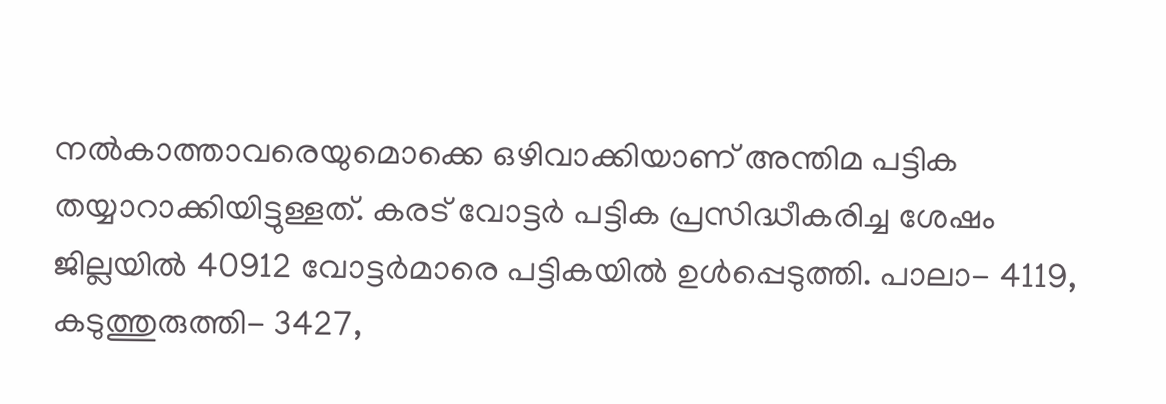നല്‍കാത്താവരെയുമൊക്കെ ഒഴിവാക്കിയാണ് അന്തിമ പട്ടിക തയ്യാറാക്കിയിട്ടുള്ളത്. കരട് വോട്ടര്‍ പട്ടിക പ്രസിദ്ധീകരിച്ച ശേഷം ജില്ലയില്‍ 40912 വോട്ടര്‍മാരെ പട്ടികയില്‍ ഉള്‍പ്പെടുത്തി. പാലാ- 4119, കടുത്തുരുത്തി- 3427,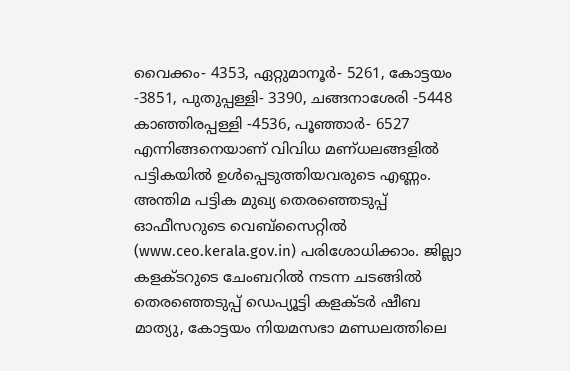വൈക്കം- 4353, ഏറ്റുമാനൂര്‍- 5261, കോട്ടയം -3851, പുതുപ്പള്ളി- 3390, ചങ്ങനാശേരി -5448 കാഞ്ഞിരപ്പള്ളി -4536, പൂഞ്ഞാര്‍- 6527 എന്നിങ്ങനെയാണ് വിവിധ മണ്ധലങ്ങളില്‍ പട്ടികയില്‍ ഉള്‍പ്പെടുത്തിയവരുടെ എണ്ണം.  അന്തിമ പട്ടിക മുഖ്യ തെരഞ്ഞെടുപ്പ് ഓഫീസറുടെ വെബ്‌സൈറ്റില്‍ (www.ceo.kerala.gov.in) പരിശോധിക്കാം. ജില്ലാ കളക്ടറുടെ ചേംബറില്‍ നടന്ന ചടങ്ങില്‍ തെരഞ്ഞെടുപ്പ് ഡെപ്യൂട്ടി കളക്ടര്‍ ഷീബ മാത്യു, കോട്ടയം നിയമസഭാ മണ്ഡലത്തിലെ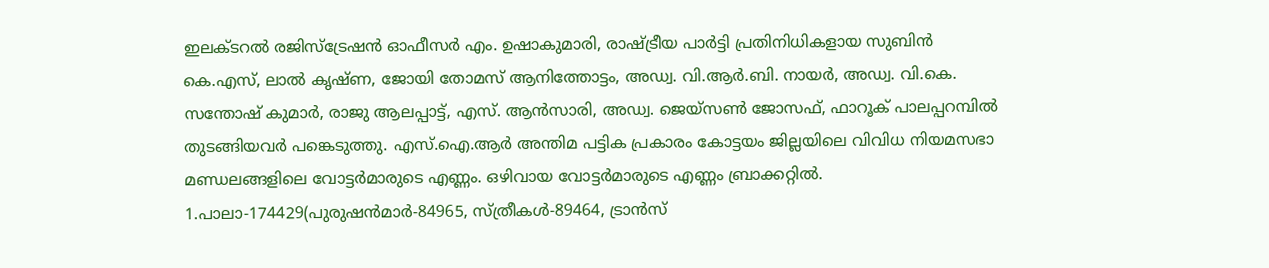ഇലക്ടറല്‍ രജിസ്‌ട്രേഷന്‍ ഓഫീസര്‍ എം. ഉഷാകുമാരി, രാഷ്ട്രീയ പാര്‍ട്ടി പ്രതിനിധികളായ സുബിന്‍ കെ.എസ്, ലാല്‍ കൃഷ്ണ, ജോയി തോമസ് ആനിത്തോട്ടം, അഡ്വ. വി.ആര്‍.ബി. നായര്‍, അഡ്വ. വി.കെ. സന്തോഷ് കുമാര്‍, രാജു ആലപ്പാട്ട്, എസ്. ആന്‍സാരി, അഡ്വ. ജെയ്‌സണ്‍ ജോസഫ്, ഫാറൂക് പാലപ്പറമ്പില്‍ തുടങ്ങിയവര്‍ പങ്കെടുത്തു. എസ്.ഐ.ആര്‍ അന്തിമ പട്ടിക പ്രകാരം കോട്ടയം ജില്ലയിലെ വിവിധ നിയമസഭാ മണ്ഡലങ്ങളിലെ വോട്ടര്‍മാരുടെ എണ്ണം. ഒഴിവായ വോട്ടര്‍മാരുടെ എണ്ണം ബ്രാക്കറ്റില്‍. 1.പാലാ-174429(പുരുഷന്‍മാര്‍-84965, സ്ത്രീകള്‍-89464, ട്രാന്‍സ്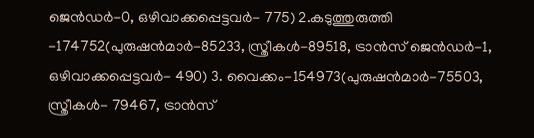ജെന്‍ഡര്‍-0, ഒഴിവാക്കപ്പെട്ടവര്‍- 775) 2.കടുത്തുരുത്തി -174752(പുരുഷന്‍മാര്‍-85233, സ്ത്രീകള്‍-89518, ട്രാന്‍സ് ജെന്‍ഡര്‍-1, ഒഴിവാക്കപ്പെട്ടവര്‍- 490) 3. വൈക്കം-154973(പുരുഷന്‍മാര്‍-75503, സ്ത്രീകള്‍- 79467, ട്രാന്‍സ്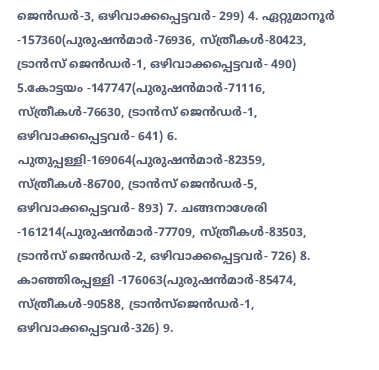ജെന്‍ഡര്‍-3, ഒഴിവാക്കപ്പെട്ടവര്‍- 299) 4. ഏറ്റുമാനൂര്‍ -157360(പുരുഷന്‍മാര്‍-76936, സ്ത്രീകള്‍-80423, ട്രാന്‍സ് ജെന്‍ഡര്‍-1, ഒഴിവാക്കപ്പെട്ടവര്‍- 490) 5.കോട്ടയം -147747(പുരുഷന്‍മാര്‍-71116, സ്ത്രീകള്‍-76630, ട്രാന്‍സ് ജെന്‍ഡര്‍-1, ഒഴിവാക്കപ്പെട്ടവര്‍- 641) 6. പുതുപ്പള്ളി-169064(പുരുഷന്‍മാര്‍-82359, സ്ത്രീകള്‍-86700, ട്രാന്‍സ് ജെന്‍ഡര്‍-5, ഒഴിവാക്കപ്പെട്ടവര്‍- 893) 7. ചങ്ങനാശേരി -161214(പുരുഷന്‍മാര്‍-77709, സ്ത്രീകള്‍-83503, ട്രാന്‍സ് ജെന്‍ഡര്‍-2, ഒഴിവാക്കപ്പെട്ടവര്‍- 726) 8. കാഞ്ഞിരപ്പള്ളി -176063(പുരുഷന്‍മാര്‍-85474, സ്ത്രീകള്‍-90588, ട്രാന്‍സ്‌ജെന്‍ഡര്‍-1, ഒഴിവാക്കപ്പെട്ടവര്‍-326) 9.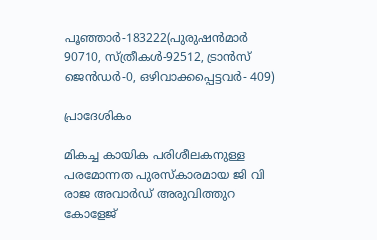പൂഞ്ഞാര്‍-183222(പുരുഷന്‍മാര്‍ 90710, സ്ത്രീകള്‍-92512, ട്രാന്‍സ് ജെന്‍ഡര്‍-0, ഒഴിവാക്കപ്പെട്ടവര്‍- 409)

പ്രാദേശികം

മികച്ച കായിക പരിശീലകനുള്ള പരമോന്നത പുരസ്കാരമായ ജി വി രാജ അവാർഡ് അരുവിത്തുറ കോളേജ്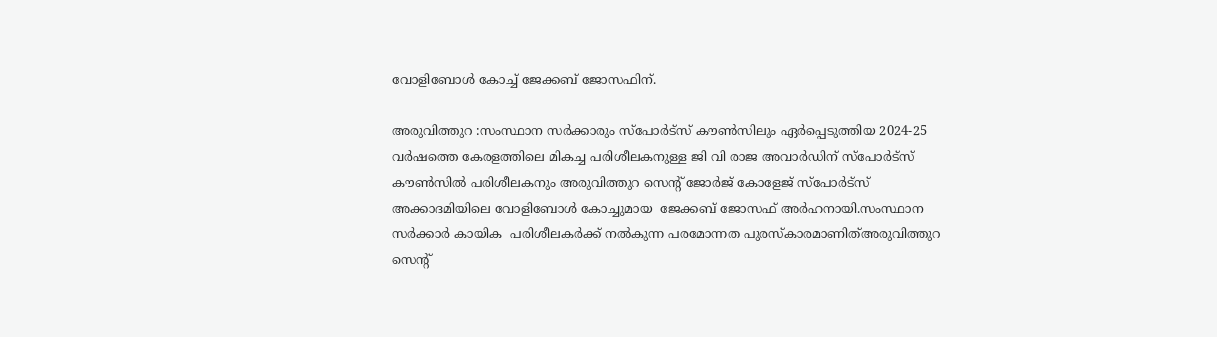വോളിബോൾ കോച്ച് ജേക്കബ് ജോസഫിന്.

അരുവിത്തുറ :സംസ്ഥാന സർക്കാരും സ്പോർട്സ് കൗൺസിലും ഏർപ്പെടുത്തിയ 2024-25 വർഷത്തെ കേരളത്തിലെ മികച്ച പരിശീലകനുള്ള ജി വി രാജ അവാർഡിന് സ്പോർട്സ് കൗൺസിൽ പരിശീലകനും അരുവിത്തുറ സെന്റ് ജോർജ് കോളേജ് സ്പോർട്സ് അക്കാദമിയിലെ വോളിബോൾ കോച്ചുമായ  ജേക്കബ് ജോസഫ് അർഹനായി.സംസ്ഥാന സർക്കാർ കായിക  പരിശീലകർക്ക് നൽകുന്ന പരമോന്നത പുരസ്കാരമാണിത്അരുവിത്തുറ സെന്റ്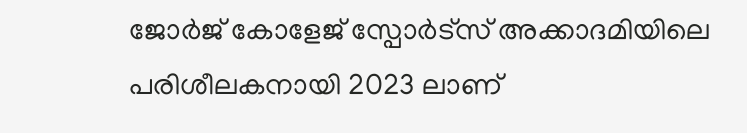ജോർജ് കോളേജ് സ്പോർട്സ് അക്കാദമിയിലെ പരിശീലകനായി 2023 ലാണ്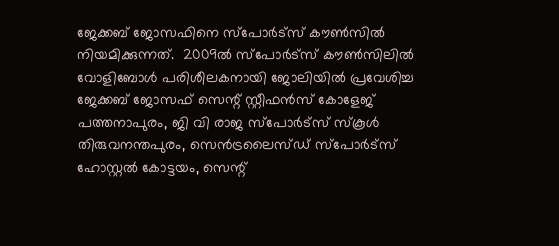ജേക്കബ് ജോസഫിനെ സ്പോർട്സ് കൗൺസിൽ നിയമിക്കുന്നത്.  2009ൽ സ്പോർട്സ് കൗൺസിലിൽ വോളിബോൾ പരിശീലകനായി ജോലിയിൽ പ്രവേശിച്ച ജേക്കബ് ജോസഫ് സെന്റ് സ്റ്റീഫൻസ് കോളേജ് പത്തനാപുരം, ജി വി രാജ സ്പോർട്സ് സ്കൂൾ തിരുവനന്തപുരം, സെൻട്രലൈസ്ഡ് സ്പോർട്സ് ഹോസ്റ്റൽ കോട്ടയം, സെന്റ്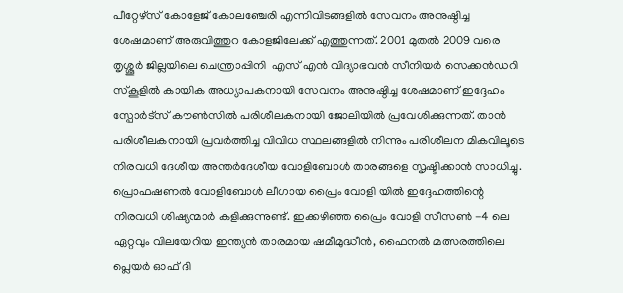പീറ്റേഴ്സ് കോളേജ് കോലഞ്ചേരി എന്നിവിടങ്ങളിൽ സേവനം അനുഷ്ഠിച്ച ശേഷമാണ് അരുവിത്തുറ കോളജിലേക്ക് എത്തുന്നത്. 2001 മുതൽ 2009 വരെ തൃശ്ശൂർ ജില്ലയിലെ ചെന്ത്രാപ്പിനി  എസ് എൻ വിദ്യാഭവൻ സീനിയർ സെക്കൻഡറി സ്കൂളിൽ കായിക അധ്യാപകനായി സേവനം അനുഷ്ഠിച്ച ശേഷമാണ് ഇദ്ദേഹം സ്പോർട്സ് കൗൺസിൽ പരിശീലകനായി ജോലിയിൽ പ്രവേശിക്കുന്നത്. താൻ പരിശീലകനായി പ്രവർത്തിച്ച വിവിധ സ്ഥലങ്ങളിൽ നിന്നും പരിശീലന മികവിലൂടെ  നിരവധി ദേശീയ അന്തർദേശീയ വോളിബോൾ താരങ്ങളെ സൃഷ്ടിക്കാൻ സാധിച്ചു. പ്രൊഫഷണൽ വോളിബോൾ ലീഗായ പ്രൈം വോളി യിൽ ഇദ്ദേഹത്തിന്റെ നിരവധി ശിഷ്യന്മാർ കളിക്കുന്നുണ്ട്. ഇക്കഴിഞ്ഞ പ്രൈം വോളി സീസൺ -4 ലെ ഏറ്റവും വിലയേറിയ ഇന്ത്യൻ താരമായ ഷമീമുദ്ധീൻ, ഫൈനൽ മത്സരത്തിലെ പ്ലെയർ ഓഫ് ദി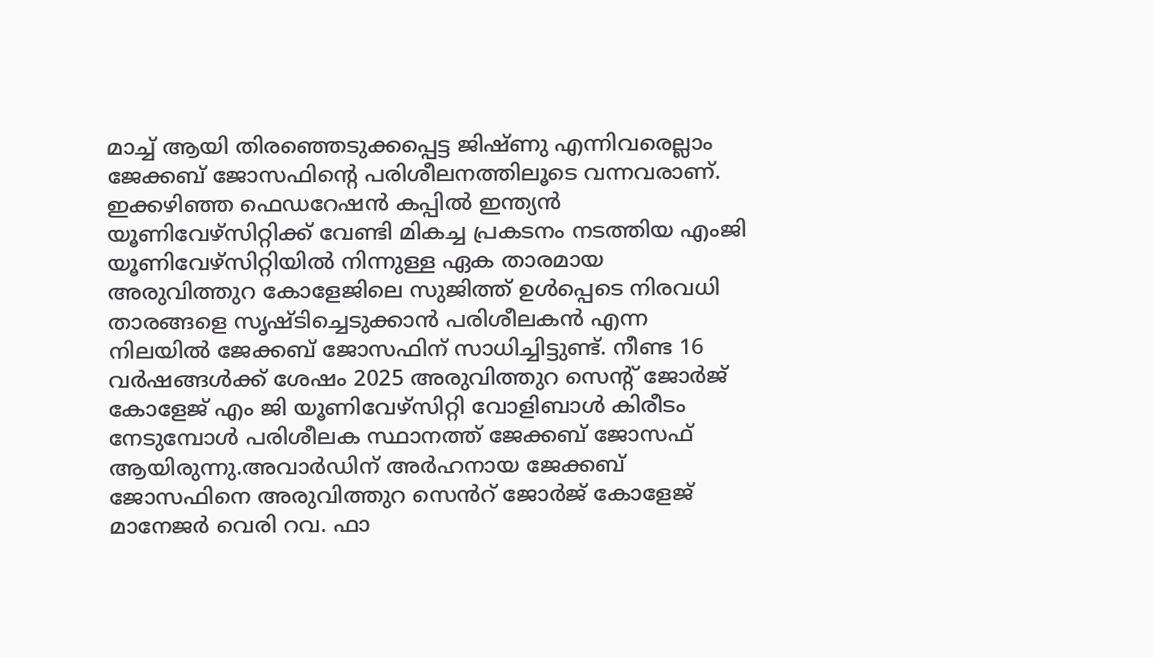മാച്ച് ആയി തിരഞ്ഞെടുക്കപ്പെട്ട ജിഷ്ണു എന്നിവരെല്ലാം ജേക്കബ് ജോസഫിന്റെ പരിശീലനത്തിലൂടെ വന്നവരാണ്. ഇക്കഴിഞ്ഞ ഫെഡറേഷൻ കപ്പിൽ ഇന്ത്യൻ യൂണിവേഴ്സിറ്റിക്ക് വേണ്ടി മികച്ച പ്രകടനം നടത്തിയ എംജി യൂണിവേഴ്സിറ്റിയിൽ നിന്നുള്ള ഏക താരമായ അരുവിത്തുറ കോളേജിലെ സുജിത്ത് ഉൾപ്പെടെ നിരവധി താരങ്ങളെ സൃഷ്ടിച്ചെടുക്കാൻ പരിശീലകൻ എന്ന നിലയിൽ ജേക്കബ് ജോസഫിന് സാധിച്ചിട്ടുണ്ട്. നീണ്ട 16 വർഷങ്ങൾക്ക് ശേഷം 2025 അരുവിത്തുറ സെന്റ് ജോർജ് കോളേജ് എം ജി യൂണിവേഴ്സിറ്റി വോളിബാൾ കിരീടം നേടുമ്പോൾ പരിശീലക സ്ഥാനത്ത് ജേക്കബ് ജോസഫ് ആയിരുന്നു.അവാർഡിന് അർഹനായ ജേക്കബ് ജോസഫിനെ അരുവിത്തുറ സെൻറ് ജോർജ് കോളേജ് മാനേജർ വെരി റവ. ഫാ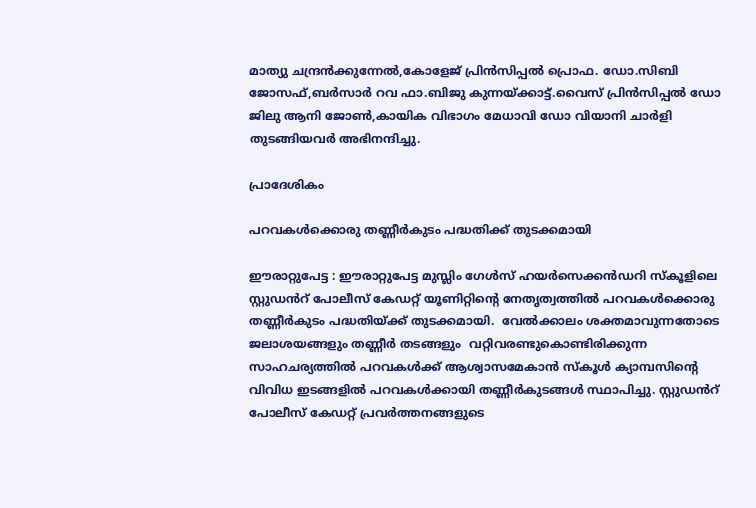മാത്യു ചന്ദ്രൻക്കുന്നേൽ,കോളേജ് പ്രിൻസിപ്പൽ പ്രൊഫ. ഡോ.സിബി ജോസഫ്,ബർസാർ റവ ഫാ.ബിജു കുന്നയ്ക്കാട്ട്.വൈസ് പ്രിൻസിപ്പൽ ഡോ ജിലു ആനി ജോൺ,കായിക വിഭാഗം മേധാവി ഡോ വിയാനി ചാർളി തുടങ്ങിയവർ അഭിനന്ദിച്ചു.

പ്രാദേശികം

പറവകൾക്കൊരു തണ്ണീർകുടം പദ്ധതിക്ക് തുടക്കമായി

ഈരാറ്റുപേട്ട : ഈരാറ്റുപേട്ട മുസ്ലിം ഗേൾസ് ഹയർസെക്കൻഡറി സ്കൂളിലെ സ്റ്റുഡൻറ് പോലീസ് കേഡറ്റ് യൂണിറ്റിന്റെ നേതൃത്വത്തിൽ പറവകൾക്കൊരു തണ്ണീർകുടം പദ്ധതിയ്ക്ക് തുടക്കമായി.  വേൽക്കാലം ശക്തമാവുന്നതോടെ ജലാശയങ്ങളും തണ്ണീർ തടങ്ങളും  വറ്റിവരണ്ടുകൊണ്ടിരിക്കുന്ന സാഹചര്യത്തിൽ പറവകൾക്ക് ആശ്വാസമേകാൻ സ്കൂൾ ക്യാമ്പസിന്റെ വിവിധ ഇടങ്ങളിൽ പറവകൾക്കായി തണ്ണീർകുടങ്ങൾ സ്ഥാപിച്ചു. സ്റ്റുഡൻറ് പോലീസ് കേഡറ്റ് പ്രവർത്തനങ്ങളുടെ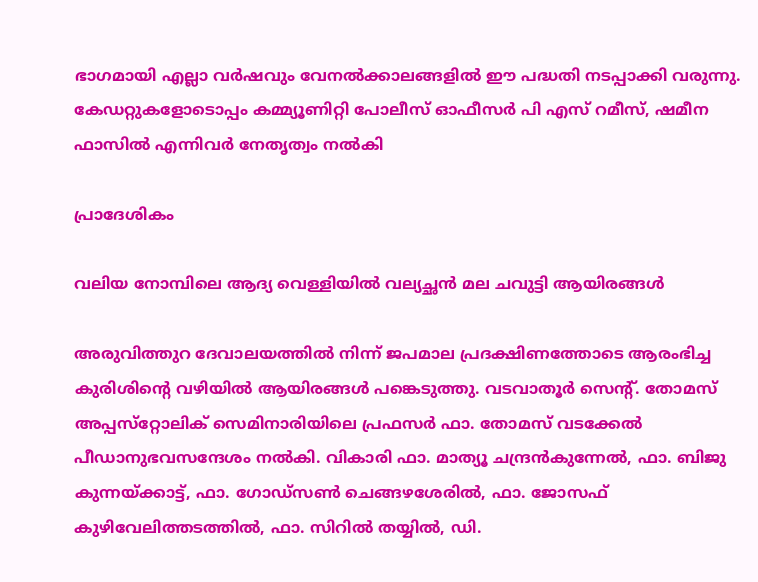ഭാഗമായി എല്ലാ വർഷവും വേനൽക്കാലങ്ങളിൽ ഈ പദ്ധതി നടപ്പാക്കി വരുന്നു. കേഡറ്റുകളോടൊപ്പം കമ്മ്യൂണിറ്റി പോലീസ് ഓഫീസർ പി എസ് റമീസ്, ഷമീന ഫാസിൽ എന്നിവർ നേതൃത്വം നൽകി

പ്രാദേശികം

വലിയ നോമ്പിലെ ആദ്യ വെള്ളിയിൽ വല്യച്ഛൻ മല ചവുട്ടി ആയിരങ്ങൾ

അരുവിത്തുറ ദേവാലയത്തിൽ നിന്ന് ജപമാല പ്രദക്ഷിണത്തോടെ ആരംഭിച്ച കുരിശിന്റെ വഴിയിൽ ആയിരങ്ങൾ പങ്കെടുത്തു. വടവാതൂർ സെന്റ്. തോമസ് അപ്പസ്‌റ്റോലിക് സെമിനാരിയിലെ പ്രഫസർ ഫാ. തോമസ് വടക്കേൽ പീഡാനുഭവസന്ദേശം നൽകി. വികാരി ഫാ. മാത്യൂ ചന്ദ്രൻകുന്നേൽ, ഫാ. ബിജു കുന്നയ്ക്കാട്ട്, ഫാ. ഗോഡ്‌സൺ ചെങ്ങഴശേരിൽ, ഫാ. ജോസഫ് കുഴിവേലിത്തടത്തിൽ, ഫാ. സിറിൽ തയ്യിൽ, ഡി.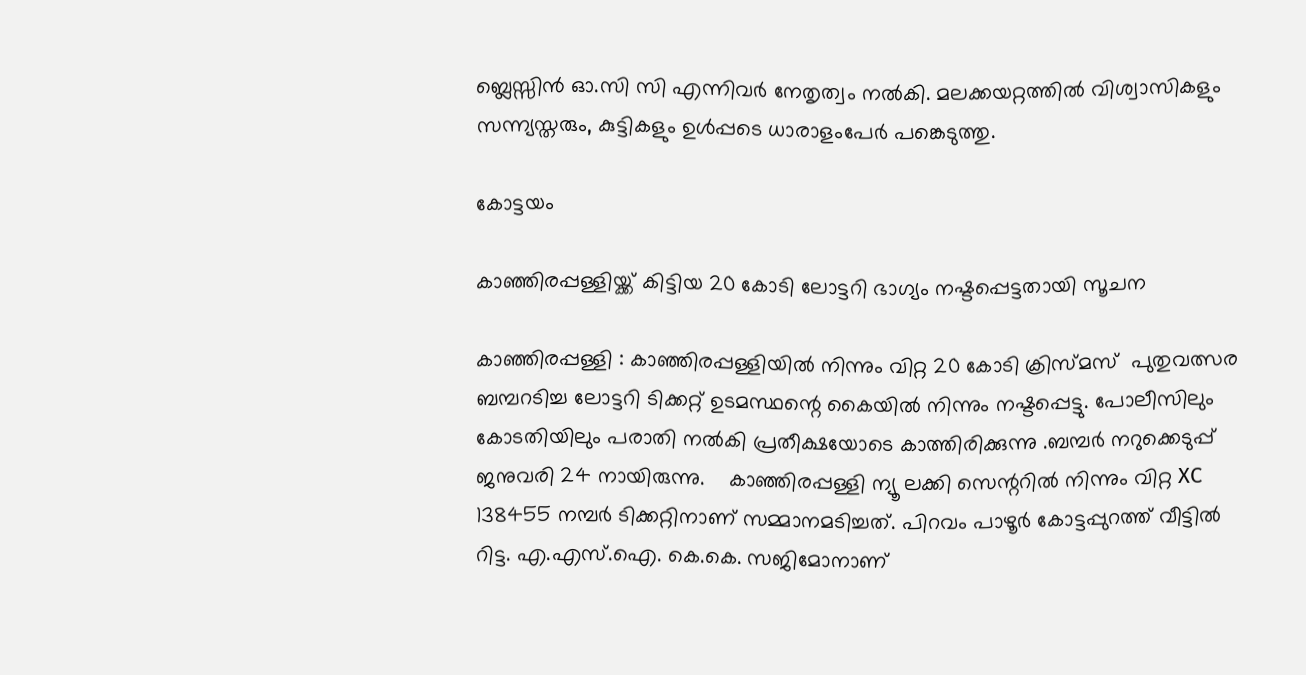ബ്ലെസ്സിൻ ഓ.സി സി എന്നിവർ നേതൃത്വം നൽകി. മലക്കയറ്റത്തിൽ വിശ്വാസികളും സന്ന്യസ്തരും, കുട്ടികളും ഉൾപ്പടെ ധാരാളംപേർ പങ്കെടുത്തു.

കോട്ടയം

കാഞ്ഞിരപ്പള്ളിയ്ക്ക് കിട്ടിയ 20 കോടി ലോട്ടറി ഭാഗ്യം നഷ്ടപ്പെട്ടതായി സൂചന

കാഞ്ഞിരപ്പള്ളി : കാഞ്ഞിരപ്പള്ളിയിൽ നിന്നും വിറ്റ 20 കോടി ക്രിസ്മസ്  പുതുവത്സര  ബമ്പറടിച്ച ലോട്ടറി ടിക്കറ്റ് ഉടമസ്ഥന്റെ കൈയിൽ നിന്നും നഷ്ടപ്പെട്ടു. പോലീസിലും കോടതിയിലും പരാതി നൽകി പ്രതീക്ഷയോടെ കാത്തിരിക്കുന്നു .ബമ്പർ നറുക്കെടുപ്പ് ജനുവരി 24 നായിരുന്നു.    കാഞ്ഞിരപ്പള്ളി ന്യൂ ലക്കി സെന്ററിൽ നിന്നും വിറ്റ XC 138455 നമ്പർ ടിക്കറ്റിനാണ് സമ്മാനമടിച്ചത്. പിറവം പാഴൂർ കോട്ടപ്പുറത്ത് വീട്ടിൽ റിട്ട. എ.എസ്.ഐ. കെ.കെ. സജിമോനാണ്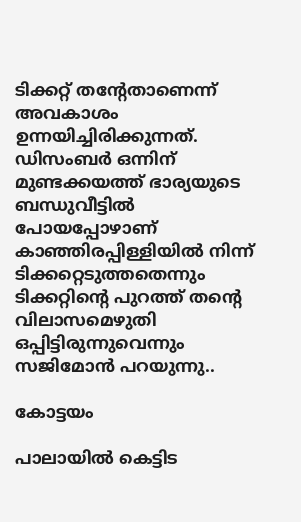ടിക്കറ്റ് തന്റേതാണെന്ന് അവകാശം ഉന്നയിച്ചിരിക്കുന്നത്.  ഡിസംബർ ഒന്നിന് മുണ്ടക്കയത്ത് ഭാര്യയുടെ ബന്ധുവീട്ടിൽ പോയപ്പോഴാണ് കാഞ്ഞിരപ്പിള്ളിയിൽ നിന്ന് ടിക്കറ്റെടുത്തതെന്നും ടിക്കറ്റിന്റെ പുറത്ത് തന്റെ വിലാസമെഴുതി ഒപ്പിട്ടിരുന്നുവെന്നും സജിമോൻ പറയുന്നു..

കോട്ടയം

പാലായിൽ കെട്ടിട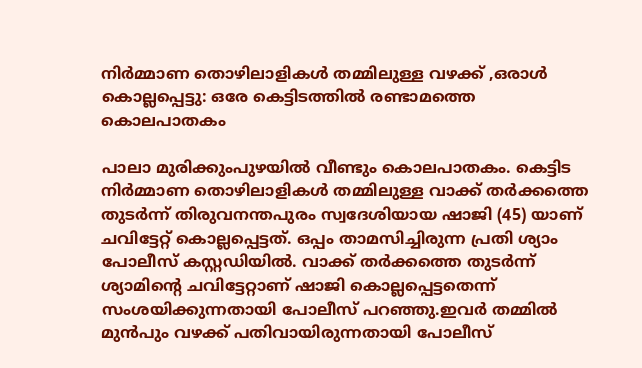നിർമ്മാണ തൊഴിലാളികൾ തമ്മിലുള്ള വഴക്ക് ,ഒരാൾ കൊല്ലപ്പെട്ടു: ഒരേ കെട്ടിടത്തിൽ രണ്ടാമത്തെ കൊലപാതകം

പാലാ മുരിക്കുംപുഴയിൽ വീണ്ടും കൊലപാതകം. കെട്ടിട നിർമ്മാണ തൊഴിലാളികൾ തമ്മിലുള്ള വാക്ക് തർക്കത്തെ തുടർന്ന് തിരുവനന്തപുരം സ്വദേശിയായ ഷാജി (45) യാണ് ചവിട്ടേറ്റ് കൊല്ലപ്പെട്ടത്. ഒപ്പം താമസിച്ചിരുന്ന പ്രതി ശ്യാം പോലീസ് കസ്റ്റഡിയിൽ. വാക്ക് തർക്കത്തെ തുടർന്ന് ശ്യാമിന്റെ ചവിട്ടേറ്റാണ് ഷാജി കൊല്ലപ്പെട്ടതെന്ന് സംശയിക്കുന്നതായി പോലീസ് പറഞ്ഞു.ഇവർ തമ്മിൽ മുൻപും വഴക്ക് പതിവായിരുന്നതായി പോലീസ്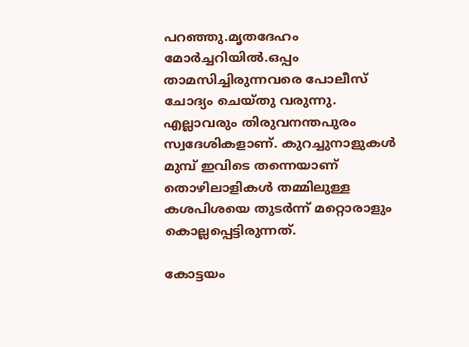പറഞ്ഞു.മൃതദേഹം മോർച്ചറിയിൽ.ഒപ്പം താമസിച്ചിരുന്നവരെ പോലീസ് ചോദ്യം ചെയ്തു വരുന്നു. എല്ലാവരും തിരുവനന്തപുരം സ്വദേശികളാണ്. കുറച്ചുനാളുകൾ മുമ്പ് ഇവിടെ തന്നെയാണ് തൊഴിലാളികൾ തമ്മിലുള്ള കശപിശയെ തുടർന്ന് മറ്റൊരാളും കൊല്ലപ്പെട്ടിരുന്നത്.

കോട്ടയം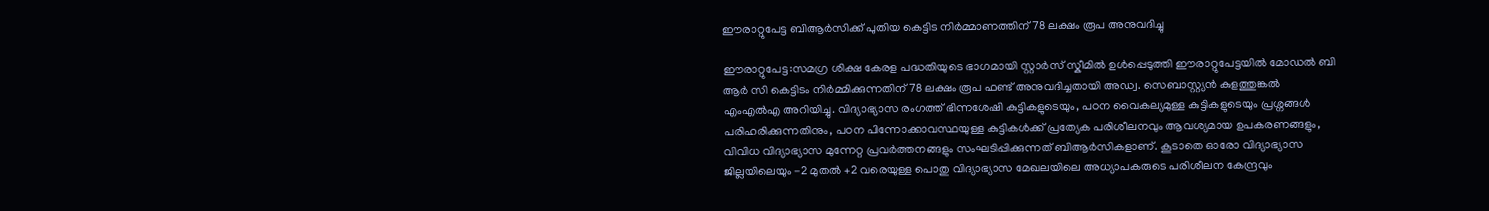ഈരാറ്റുപേട്ട ബിആർസിക്ക് പുതിയ കെട്ടിട നിർമ്മാണത്തിന് 78 ലക്ഷം രൂപ അനുവദിച്ചു

ഈരാറ്റുപേട്ട:സമഗ്ര ശിക്ഷ കേരള പദ്ധതിയുടെ ഭാഗമായി സ്റ്റാർസ് സ്കീമിൽ ഉൾപ്പെടുത്തി ഈരാറ്റുപേട്ടയിൽ മോഡൽ ബി ആർ സി കെട്ടിടം നിർമ്മിക്കുന്നതിന് 78 ലക്ഷം രൂപ ഫണ്ട് അനുവദിച്ചതായി അഡ്വ. സെബാസ്റ്റ്യൻ കുളത്തുങ്കൽ എംഎൽഎ അറിയിച്ചു. വിദ്യാഭ്യാസ രംഗത്ത് ഭിന്നശേഷി കുട്ടികളുടെയും, പഠന വൈകല്യമുള്ള കുട്ടികളുടെയും പ്രശ്നങ്ങൾ പരിഹരിക്കുന്നതിനും, പഠന പിന്നോക്കാവസ്ഥയുള്ള കുട്ടികൾക്ക് പ്രത്യേക പരിശീലനവും ആവശ്യമായ ഉപകരണങ്ങളും, വിവിധ വിദ്യാഭ്യാസ മുന്നേറ്റ പ്രവർത്തനങ്ങളും സംഘടിപ്പിക്കുന്നത് ബിആർസികളാണ്. കൂടാതെ ഓരോ വിദ്യാഭ്യാസ ജില്ലയിലെയും -2 മുതൽ +2 വരെയുള്ള പൊതു വിദ്യാഭ്യാസ മേഖലയിലെ അധ്യാപകരുടെ പരിശീലന കേന്ദ്രവും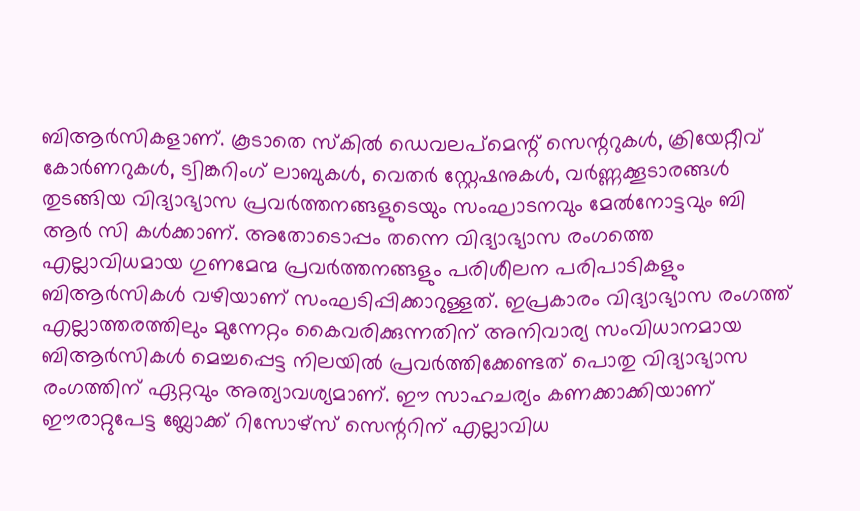ബിആർസികളാണ്. കൂടാതെ സ്കിൽ ഡെവലപ്മെന്റ് സെന്ററുകൾ, ക്രിയേറ്റീവ് കോർണറുകൾ, ട്വിങ്കറിംഗ് ലാബുകൾ, വെതർ സ്റ്റേഷനുകൾ, വർണ്ണക്കൂടാരങ്ങൾ തുടങ്ങിയ വിദ്യാഭ്യാസ പ്രവർത്തനങ്ങളുടെയും സംഘാടനവും മേൽനോട്ടവും ബി ആർ സി കൾക്കാണ്. അതോടൊപ്പം തന്നെ വിദ്യാഭ്യാസ രംഗത്തെ എല്ലാവിധമായ ഗുണമേന്മ പ്രവർത്തനങ്ങളും പരിശീലന പരിപാടികളും ബിആർസികൾ വഴിയാണ് സംഘടിപ്പിക്കാറുള്ളത്. ഇപ്രകാരം വിദ്യാഭ്യാസ രംഗത്ത് എല്ലാത്തരത്തിലും മുന്നേറ്റം കൈവരിക്കുന്നതിന് അനിവാര്യ സംവിധാനമായ ബിആർസികൾ മെച്ചപ്പെട്ട നിലയിൽ പ്രവർത്തിക്കേണ്ടത് പൊതു വിദ്യാഭ്യാസ രംഗത്തിന് ഏറ്റവും അത്യാവശ്യമാണ്. ഈ സാഹചര്യം കണക്കാക്കിയാണ് ഈരാറ്റുപേട്ട ബ്ലോക്ക് റിസോഴ്സ് സെന്ററിന് എല്ലാവിധ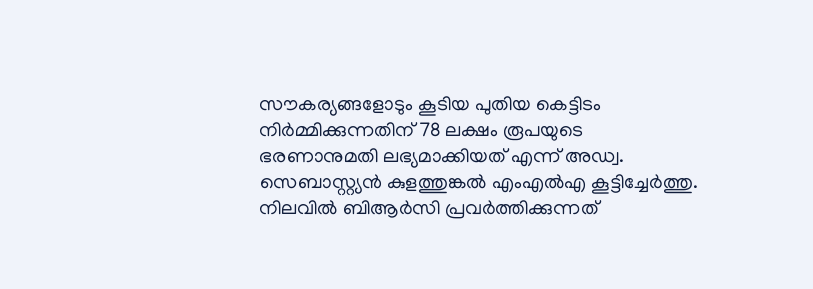സൗകര്യങ്ങളോടും കൂടിയ പുതിയ കെട്ടിടം നിർമ്മിക്കുന്നതിന് 78 ലക്ഷം രൂപയുടെ ഭരണാനുമതി ലഭ്യമാക്കിയത് എന്ന് അഡ്വ. സെബാസ്റ്റ്യൻ കുളത്തുങ്കൽ എംഎൽഎ കൂട്ടിച്ചേർത്തു. നിലവിൽ ബിആർസി പ്രവർത്തിക്കുന്നത്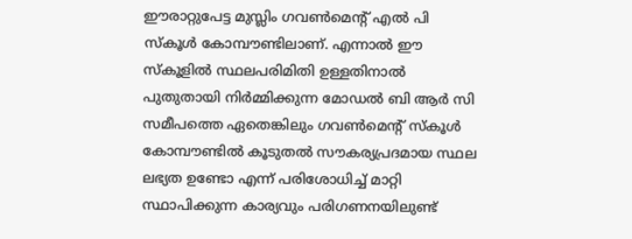ഈരാറ്റുപേട്ട മുസ്ലിം ഗവൺമെന്റ് എൽ പി സ്കൂൾ കോമ്പൗണ്ടിലാണ്. എന്നാൽ ഈ സ്കൂളിൽ സ്ഥലപരിമിതി ഉള്ളതിനാൽ പുതുതായി നിർമ്മിക്കുന്ന മോഡൽ ബി ആർ സി സമീപത്തെ ഏതെങ്കിലും ഗവൺമെന്റ് സ്കൂൾ കോമ്പൗണ്ടിൽ കൂടുതൽ സൗകര്യപ്രദമായ സ്ഥല ലഭ്യത ഉണ്ടോ എന്ന് പരിശോധിച്ച് മാറ്റി സ്ഥാപിക്കുന്ന കാര്യവും പരിഗണനയിലുണ്ട്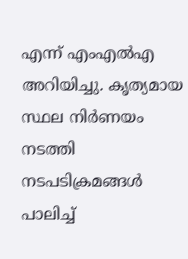എന്ന് എംഎൽഎ അറിയിച്ചു. കൃത്യമായ സ്ഥല നിർണയം നടത്തി നടപടിക്രമങ്ങൾ പാലിച്ച്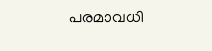പരമാവധി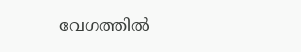വേഗത്തിൽ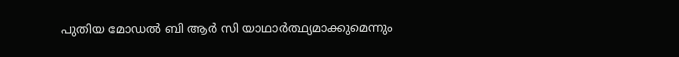പുതിയ മോഡൽ ബി ആർ സി യാഥാർത്ഥ്യമാക്കുമെന്നും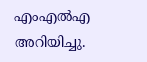എംഎൽഎ അറിയിച്ചു.